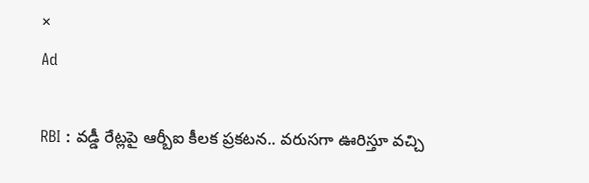×
Ad

RBI : వడ్డీ రేట్లపై ఆర్బీఐ కీలక ప్రకటన.. వరుసగా ఊరిస్తూ వచ్చి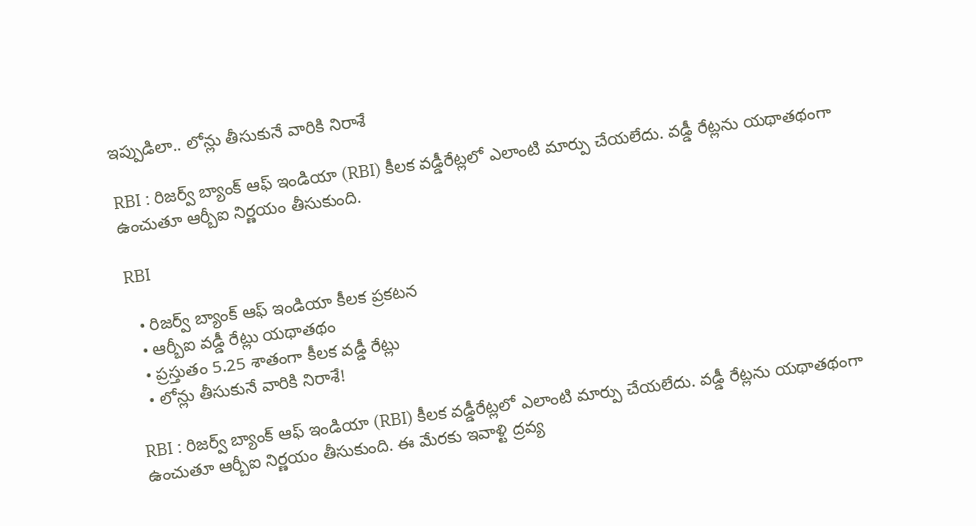ఇప్పుడిలా.. లోన్లు తీసుకునే వారికి నిరాశే

RBI : రిజర్వ్ బ్యాంక్ ఆఫ్ ఇండియా (RBI) కీలక వడ్డీరేట్లలో ఎలాంటి మార్పు చేయలేదు. వడ్డీ రేట్లను యథాతథంగా ఉంచుతూ ఆర్బీఐ నిర్ణయం తీసుకుంది.

RBI

  • రిజర్వ్ బ్యాంక్ ఆఫ్ ఇండియా కీలక ప్రకటన
  • ఆర్బీఐ వడ్డీ రేట్లు యథాతథం
  • ప్రస్తుతం 5.25 శాతంగా కీలక వడ్డీ రేట్లు
  • లోన్లు తీసుకునే వారికి నిరాశే!

RBI : రిజర్వ్ బ్యాంక్ ఆఫ్ ఇండియా (RBI) కీలక వడ్డీరేట్లలో ఎలాంటి మార్పు చేయలేదు. వడ్డీ రేట్లను యథాతథంగా ఉంచుతూ ఆర్బీఐ నిర్ణయం తీసుకుంది. ఈ మేరకు ఇవాళ్టి ద్రవ్య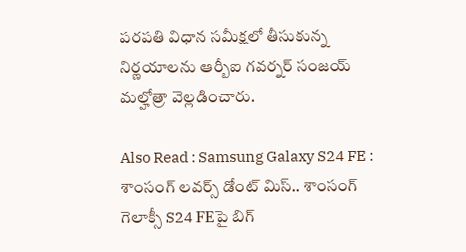పరపతి విధాన సమీక్షలో తీసుకున్న నిర్ణయాలను ఆర్బీఐ గవర్నర్ సంజయ్ మల్హోత్రా వెల్లడించారు.

Also Read : Samsung Galaxy S24 FE : శాంసంగ్ లవర్స్ డోంట్ మిస్.. శాంసంగ్ గెలాక్సీ S24 FEపై బిగ్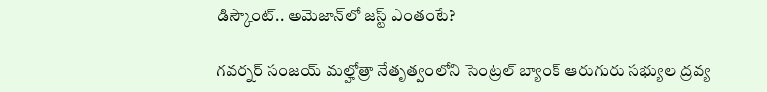డిస్కౌంట్.. అమెజాన్‌లో జస్ట్ ఎంతంటే?

గవర్నర్ సంజయ్ మల్హోత్రా నేతృత్వంలోని సెంట్రల్ బ్యాంక్ ఆరుగురు సభ్యుల ద్రవ్య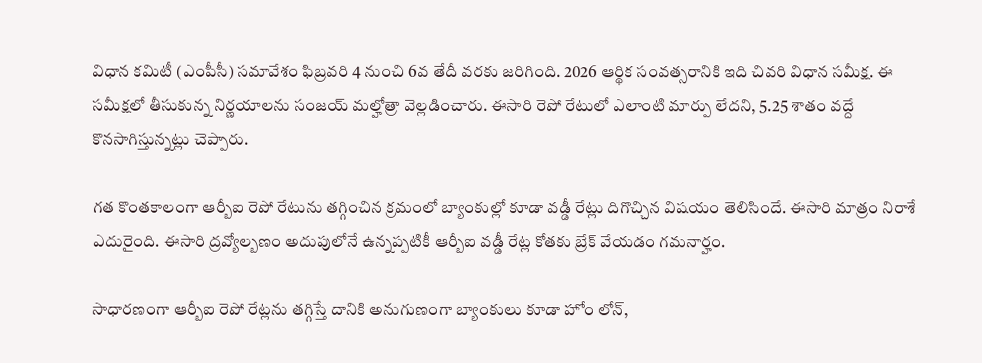విధాన కమిటీ (ఎంపీసీ) సమావేశం ఫిబ్రవరి 4 నుంచి 6వ తేదీ వరకు జరిగింది. 2026 ఆర్థిక సంవత్సరానికి ఇది చివరి విధాన సమీక్ష. ఈ సమీక్షలో తీసుకున్న నిర్ణయాలను సంజయ్ మల్హోత్రా వెల్లడించారు. ఈసారి రెపో రేటులో ఎలాంటి మార్పు లేదని, 5.25 శాతం వద్దే కొనసాగిస్తున్నట్లు చెప్పారు.

గత కొంతకాలంగా ఆర్బీఐ రెపో రేటును తగ్గించిన క్రమంలో బ్యాంకుల్లో కూడా వడ్డీ రేట్లు దిగొచ్చిన విషయం తెలిసిందే. ఈసారి మాత్రం నిరాశే ఎదురైంది. ఈసారి ద్రవ్యోల్బణం అదుపులోనే ఉన్నప్పటికీ ఆర్బీఐ వడ్డీ రేట్ల కోతకు బ్రేక్ వేయడం గమనార్హం.

సాధారణంగా ఆర్బీఐ రెపో రేట్లను తగ్గిస్తే దానికి అనుగుణంగా బ్యాంకులు కూడా హోం లోన్,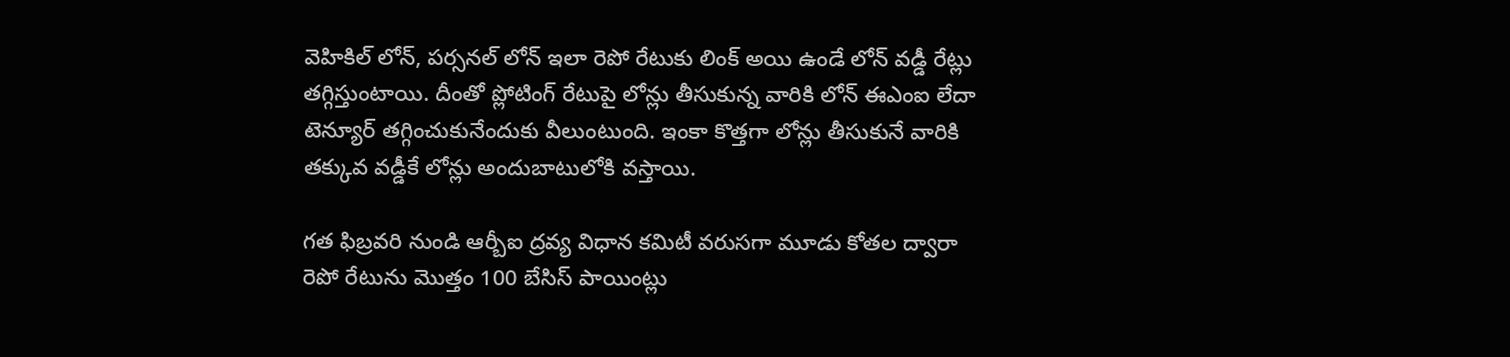వెహికిల్ లోన్, పర్సనల్ లోన్ ఇలా రెపో రేటుకు లింక్ అయి ఉండే లోన్ వడ్డీ రేట్లు తగ్గిస్తుంటాయి. దీంతో ప్లోటింగ్ రేటుపై లోన్లు తీసుకున్న వారికి లోన్ ఈఎంఐ లేదా టెన్యూర్ తగ్గించుకునేందుకు వీలుంటుంది. ఇంకా కొత్తగా లోన్లు తీసుకునే వారికి తక్కువ వడ్డీకే లోన్లు అందుబాటులోకి వస్తాయి.

గత ఫిబ్రవరి నుండి ఆర్బీఐ ద్రవ్య విధాన కమిటీ వరుసగా మూడు కోతల ద్వారా రెపో రేటును మొత్తం 100 బేసిస్ పాయింట్లు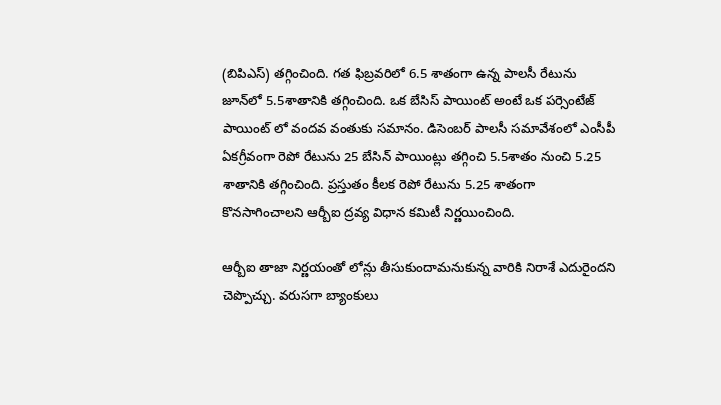(బిపిఎస్) తగ్గించింది. గత ఫిబ్రవరిలో 6.5 శాతంగా ఉన్న పాలసీ రేటును జూన్‌లో 5.5శాతానికి తగ్గించింది. ఒక బేసిస్ పాయింట్ అంటే ఒక పర్సెంటేజ్ పాయింట్ లో వందవ వంతుకు సమానం. డిసెంబర్ పాలసీ సమావేశంలో ఎంసీపీ ఏకగ్రీవంగా రెపో రేటును 25 బేసిన్ పాయింట్లు తగ్గించి 5.5శాతం నుంచి 5.25 శాతానికి తగ్గించింది. ప్రస్తుతం కీలక రెపో రేటును 5.25 శాతంగా కొనసాగించాలని ఆర్బీఐ ద్రవ్య విధాన కమిటీ నిర్ణయించింది.

ఆర్బీఐ తాజా నిర్ణయంతో లోన్లు తీసుకుందామనుకున్న వారికి నిరాశే ఎదురైందని చెప్పొచ్చు. వరుసగా బ్యాంకులు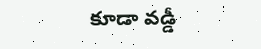కూడా వడ్డీ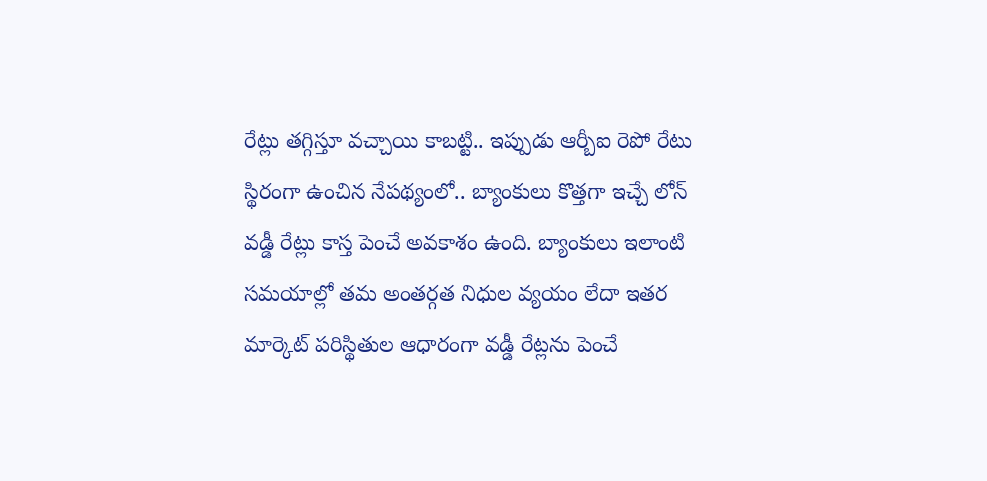రేట్లు తగ్గిస్తూ వచ్చాయి కాబట్టి.. ఇప్పుడు ఆర్బీఐ రెపో రేటు స్థిరంగా ఉంచిన నేపథ్యంలో.. బ్యాంకులు కొత్తగా ఇచ్చే లోన్ వడ్డీ రేట్లు కాస్త పెంచే అవకాశం ఉంది. బ్యాంకులు ఇలాంటి సమయాల్లో తమ అంతర్గత నిధుల వ్యయం లేదా ఇతర మార్కెట్ పరిస్థితుల ఆధారంగా వడ్డీ రేట్లను పెంచే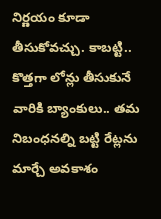నిర్ణయం కూడా తీసుకోవచ్చు. కాబట్టి.. కొత్తగా లోన్లు తీసుకునే వారికి బ్యాంకులు.. తమ నిబంధనల్ని బట్టి రేట్లను మార్చే అవకాశం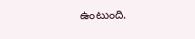ఉంటుంది.